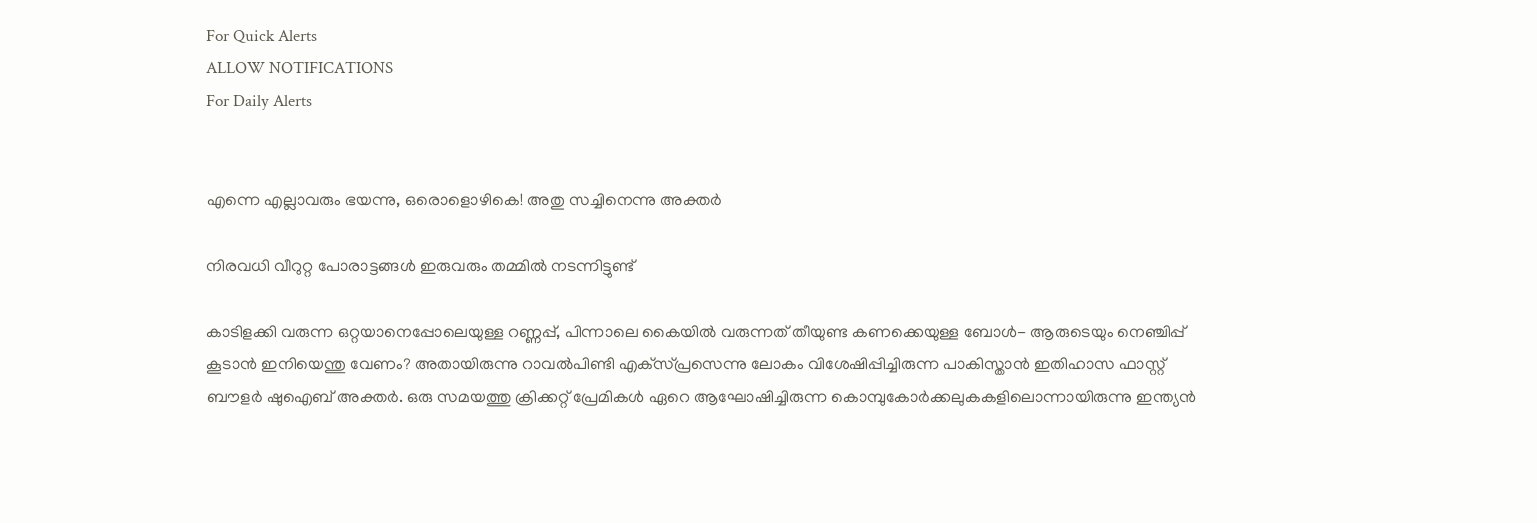For Quick Alerts
ALLOW NOTIFICATIONS
For Daily Alerts


എന്നെ എല്ലാവരും ഭയന്നു, ഒരൊളൊഴികെ! അതു സച്ചിനെന്നു അക്തര്‍

നിരവധി വീറുറ്റ പോരാട്ടങ്ങള്‍ ഇരുവരും തമ്മില്‍ നടന്നിട്ടുണ്ട്

കാടിളക്കി വരുന്ന ഒറ്റയാനെപ്പോലെയുള്ള റണ്ണപ്പ്, പിന്നാലെ കൈയില്‍ വരുന്നത് തീയുണ്ട കണക്കെയുള്ള ബോള്‍- ആരുടെയും നെഞ്ചിപ്പ് കൂടാന്‍ ഇനിയെന്തു വേണം? അതായിരുന്നു റാവല്‍പിണ്ടി എക്‌സ്പ്രസെന്നു ലോകം വിശേഷിപ്പിച്ചിരുന്ന പാകിസ്താന്‍ ഇതിഹാസ ഫാസ്റ്റ് ബൗളര്‍ ഷുഐബ് അക്തര്‍. ഒരു സമയത്തു ക്രിക്കറ്റ് പ്രേമികള്‍ ഏറെ ആഘോഷിച്ചിരുന്ന കൊമ്പുകോര്‍ക്കലുകകളിലൊന്നായിരുന്നു ഇന്ത്യന്‍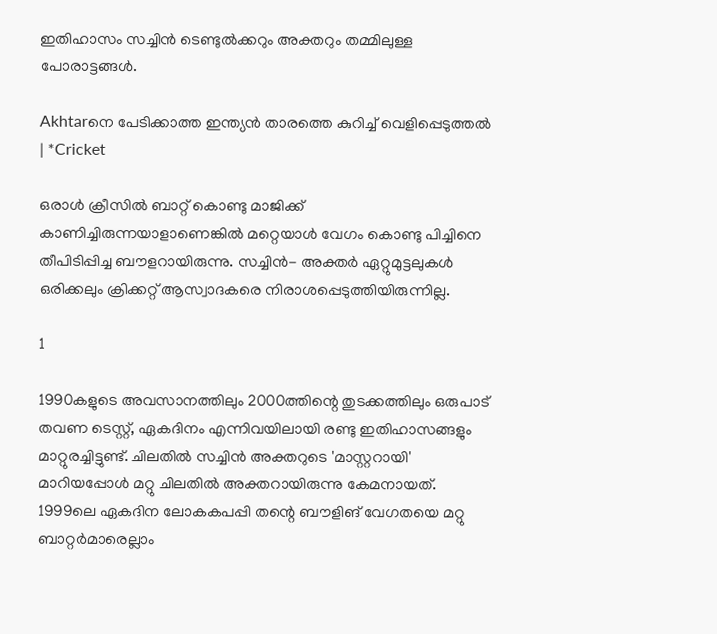ഇതിഹാസം സച്ചിന്‍ ടെണ്ടുല്‍ക്കറും അക്തറും തമ്മിലുള്ള പോരാട്ടങ്ങള്‍.

Akhtarനെ പേടിക്കാത്ത ഇന്ത്യൻ താരത്തെ കുറിച്ച് വെളിപ്പെടുത്തൽ | *Cricket

ഒരാള്‍ ക്രീസില്‍ ബാറ്റ് കൊണ്ടു മാജിക്ക് കാണിച്ചിരുന്നയാളാണെങ്കില്‍ മറ്റെയാള്‍ വേഗം കൊണ്ടു പിച്ചിനെ തീപിടിപ്പിച്ച ബൗളറായിരുന്നു. സച്ചിന്‍- അക്തര്‍ ഏറ്റുമുട്ടലുകള്‍ ഒരിക്കലും ക്രിക്കറ്റ് ആസ്വാദകരെ നിരാശപ്പെടുത്തിയിരുന്നില്ല.

1

1990കളുടെ അവസാനത്തിലും 2000ത്തിന്റെ തുടക്കത്തിലും ഒരുപാട് തവണ ടെസ്റ്റ്, ഏകദിനം എന്നിവയിലായി രണ്ടു ഇതിഹാസങ്ങളും മാറ്റുരച്ചിട്ടുണ്ട്. ചിലതില്‍ സച്ചിന്‍ അക്തറുടെ 'മാസ്റ്ററായി' മാറിയപ്പോള്‍ മറ്റു ചിലതില്‍ അക്തറായിരുന്നു കേമനായത്. 1999ലെ ഏകദിന ലോകകപപ്പി തന്റെ ബൗളിങ് വേഗതയെ മറ്റു ബാറ്റര്‍മാരെല്ലാം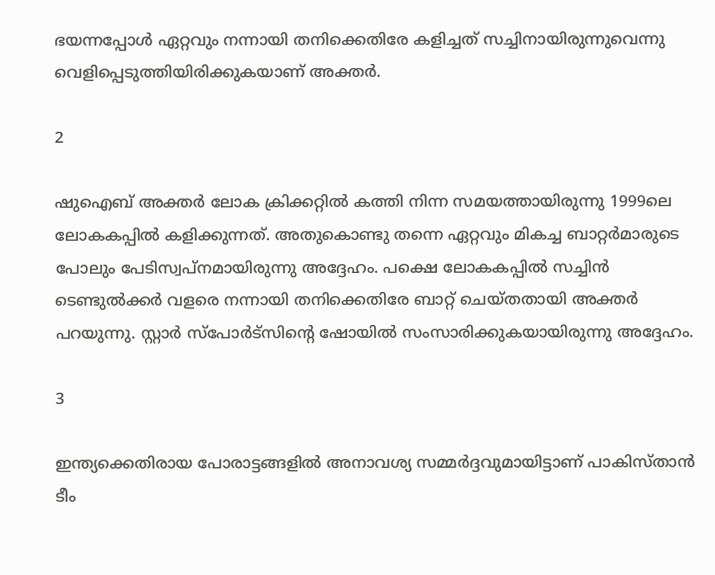ഭയന്നപ്പോള്‍ ഏറ്റവും നന്നായി തനിക്കെതിരേ കളിച്ചത് സച്ചിനായിരുന്നുവെന്നു വെളിപ്പെടുത്തിയിരിക്കുകയാണ് അക്തര്‍.

2

ഷുഐബ് അക്തര്‍ ലോക ക്രിക്കറ്റില്‍ കത്തി നിന്ന സമയത്തായിരുന്നു 1999ലെ ലോകകപ്പില്‍ കളിക്കുന്നത്. അതുകൊണ്ടു തന്നെ ഏറ്റവും മികച്ച ബാറ്റര്‍മാരുടെ പോലും പേടിസ്വപ്‌നമായിരുന്നു അദ്ദേഹം. പക്ഷെ ലോകകപ്പില്‍ സച്ചിന്‍ ടെണ്ടുല്‍ക്കര്‍ വളരെ നന്നായി തനിക്കെതിരേ ബാറ്റ് ചെയ്തതായി അക്തര്‍ പറയുന്നു. സ്റ്റാര്‍ സ്‌പോര്‍ട്‌സിന്റെ ഷോയില്‍ സംസാരിക്കുകയായിരുന്നു അദ്ദേഹം.

3

ഇന്ത്യക്കെതിരായ പോരാട്ടങ്ങളില്‍ അനാവശ്യ സമ്മര്‍ദ്ദവുമായിട്ടാണ് പാകിസ്താന്‍ ടീം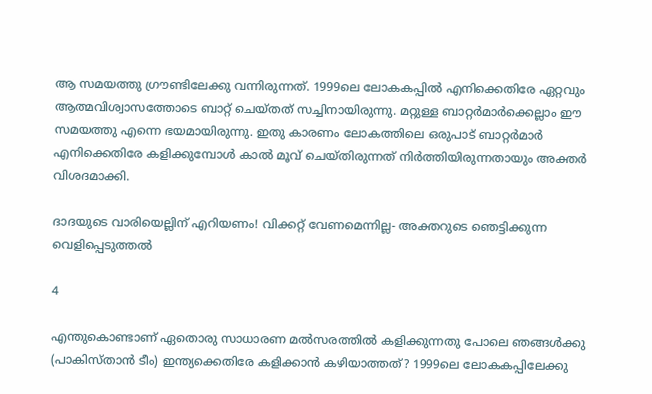ആ സമയത്തു ഗ്രൗണ്ടിലേക്കു വന്നിരുന്നത്. 1999ലെ ലോകകപ്പില്‍ എനിക്കെതിരേ ഏറ്റവും ആത്മവിശ്വാസത്തോടെ ബാറ്റ് ചെയ്തത് സച്ചിനായിരുന്നു. മറ്റുള്ള ബാറ്റര്‍മാര്‍ക്കെല്ലാം ഈ സമയത്തു എന്നെ ഭയമായിരുന്നു. ഇതു കാരണം ലോകത്തിലെ ഒരുപാട് ബാറ്റര്‍മാര്‍ എനിക്കെതിരേ കളിക്കുമ്പോള്‍ കാല്‍ മൂവ് ചെയ്തിരുന്നത് നിര്‍ത്തിയിരുന്നതായും അക്തര്‍ വിശദമാക്കി.

ദാദയുടെ വാരിയെല്ലിന് എറിയണം! വിക്കറ്റ് വേണമെന്നില്ല- അക്തറുടെ ഞെട്ടിക്കുന്ന വെളിപ്പെടുത്തല്‍

4

എന്തുകൊണ്ടാണ് ഏതൊരു സാധാരണ മല്‍സരത്തില്‍ കളിക്കുന്നതു പോലെ ഞങ്ങള്‍ക്കു (പാകിസ്താന്‍ ടീം) ഇന്ത്യക്കെതിരേ കളിക്കാന്‍ കഴിയാത്തത്? 1999ലെ ലോകകപ്പിലേക്കു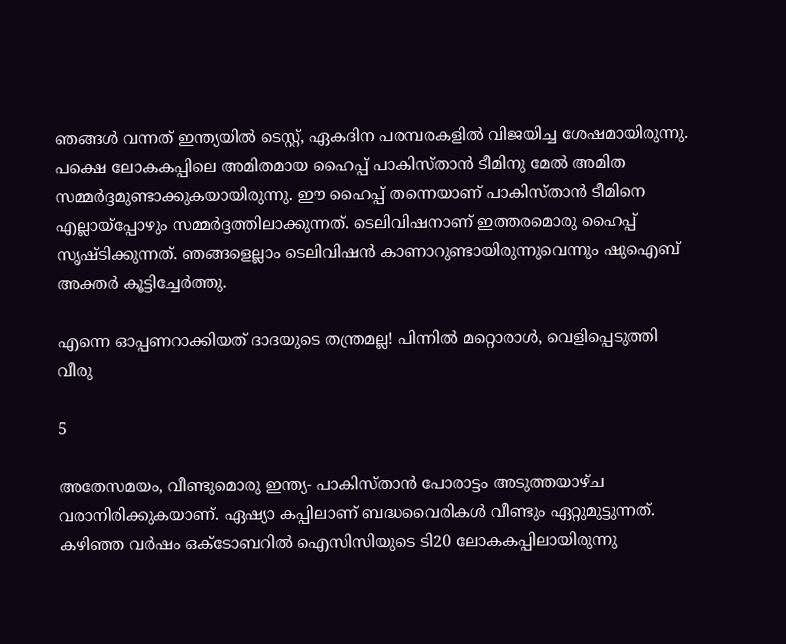ഞങ്ങള്‍ വന്നത് ഇന്ത്യയില്‍ ടെസ്റ്റ്, ഏകദിന പരമ്പരകളില്‍ വിജയിച്ച ശേഷമായിരുന്നു. പക്ഷെ ലോകകപ്പിലെ അമിതമായ ഹൈപ്പ് പാകിസ്താന്‍ ടീമിനു മേല്‍ അമിത സമ്മര്‍ദ്ദമുണ്ടാക്കുകയായിരുന്നു. ഈ ഹൈപ്പ് തന്നെയാണ് പാകിസ്താന്‍ ടീമിനെ എല്ലായ്‌പ്പോഴും സമ്മര്‍ദ്ദത്തിലാക്കുന്നത്. ടെലിവിഷനാണ് ഇത്തരമൊരു ഹൈപ്പ് സൃഷ്ടിക്കുന്നത്. ഞങ്ങളെല്ലാം ടെലിവിഷന്‍ കാണാറുണ്ടായിരുന്നുവെന്നും ഷുഐബ് അക്തര്‍ കൂട്ടിച്ചേര്‍ത്തു.

എന്നെ ഓപ്പണറാക്കിയത് ദാദയുടെ തന്ത്രമല്ല! പിന്നില്‍ മറ്റൊരാള്‍, വെളിപ്പെടുത്തി വീരു

5

അതേസമയം, വീണ്ടുമൊരു ഇന്ത്യ- പാകിസ്താന്‍ പോരാട്ടം അടുത്തയാഴ്ച വരാനിരിക്കുകയാണ്. ഏഷ്യാ കപ്പിലാണ് ബദ്ധവൈരികള്‍ വീണ്ടും ഏറ്റുമുട്ടുന്നത്. കഴിഞ്ഞ വര്‍ഷം ഒക്ടോബറില്‍ ഐസിസിയുടെ ടി20 ലോകകപ്പിലായിരുന്നു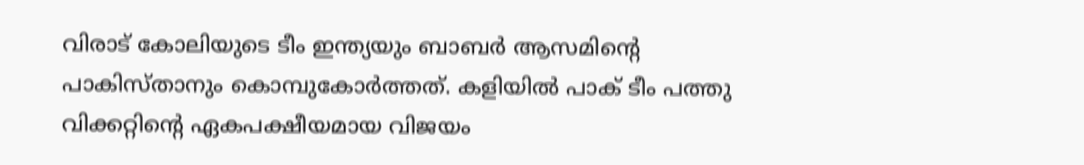വിരാട് കോലിയുടെ ടീം ഇന്ത്യയും ബാബര്‍ ആസമിന്റെ പാകിസ്താനും കൊമ്പുകോര്‍ത്തത്. കളിയില്‍ പാക് ടീം പത്തു വിക്കറ്റിന്റെ ഏകപക്ഷീയമായ വിജയം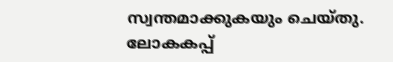സ്വന്തമാക്കുകയും ചെയ്തു. ലോകകപ്പ്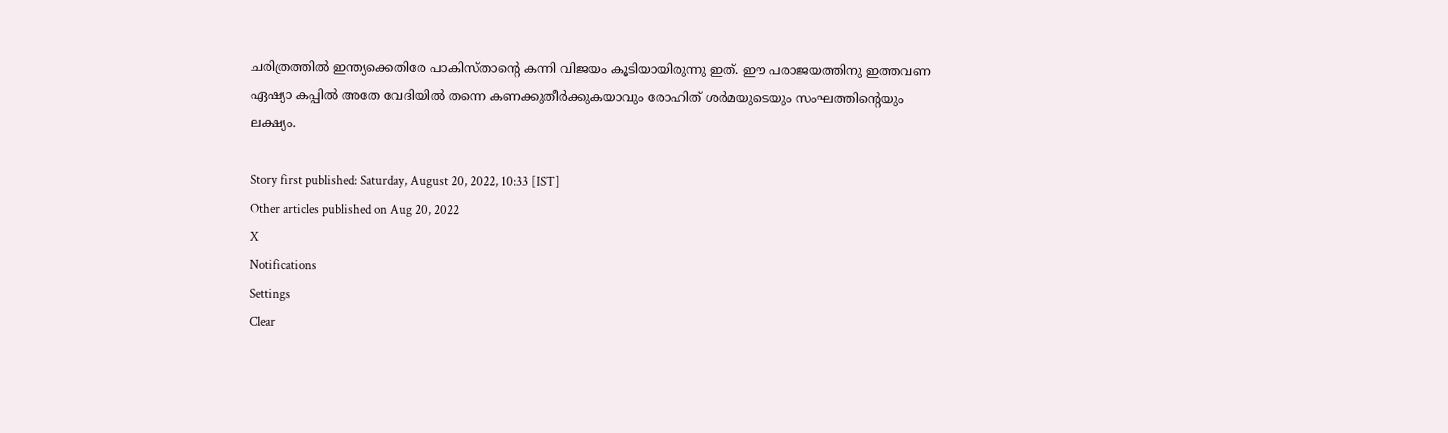ചരിത്രത്തില്‍ ഇന്ത്യക്കെതിരേ പാകിസ്താന്റെ കന്നി വിജയം കൂടിയായിരുന്നു ഇത്. ഈ പരാജയത്തിനു ഇത്തവണ ഏഷ്യാ കപ്പില്‍ അതേ വേദിയില്‍ തന്നെ കണക്കുതീര്‍ക്കുകയാവും രോഹിത് ശര്‍മയുടെയും സംഘത്തിന്റെയും ലക്ഷ്യം.

Story first published: Saturday, August 20, 2022, 10:33 [IST]
Other articles published on Aug 20, 2022
X
Notifications
Settings
Clear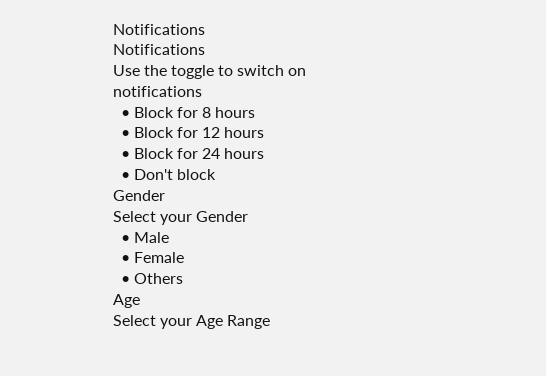Notifications
Notifications
Use the toggle to switch on notifications
  • Block for 8 hours
  • Block for 12 hours
  • Block for 24 hours
  • Don't block
Gender
Select your Gender
  • Male
  • Female
  • Others
Age
Select your Age Range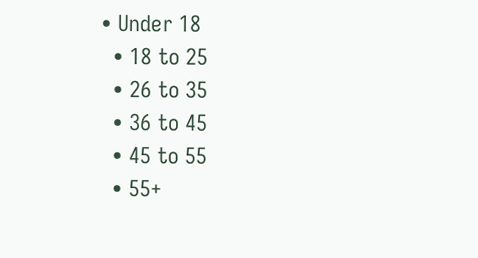• Under 18
  • 18 to 25
  • 26 to 35
  • 36 to 45
  • 45 to 55
  • 55+